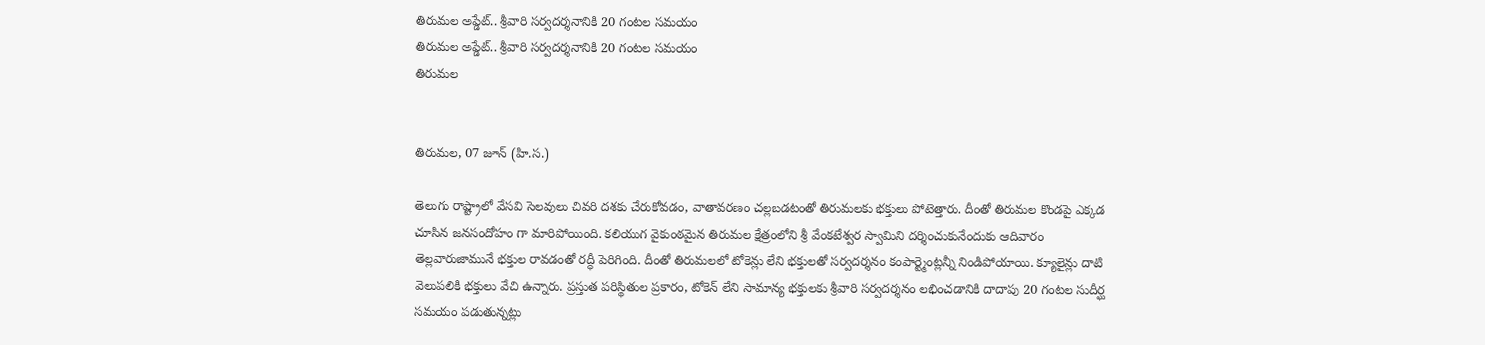తిరుమల అప్డేట్.. శ్రీవారి సర్వదర్శనానికి 20 గంటల సమయం
తిరుమల అప్డేట్.. శ్రీవారి సర్వదర్శనానికి 20 గంటల సమయం
తిరుమల


తిరుమల, 07 జూన్ (హి.స.)

తెలుగు రాష్ట్రాలో వేసవి సెలవులు చివరి దశకు చేరుకోవడం, వాతావరణం చల్లబడటంతో తిరుమలకు భక్తులు పోటెత్తారు. దీంతో తిరుమల కొండపై ఎక్కడ చూసిన జనసందోహం గా మారిపోయింది. కలియుగ వైకుంఠమైన తిరుమల క్షేత్రంలోని శ్రీ వేంకటేశ్వర స్వామిని దర్శించుకునేందుకు ఆదివారం తెల్లవారుజామునే భక్తుల రావడంతో రద్ధీ పెరిగింది. దీంతో తిరుమలలో టోకెన్లు లేని భక్తులతో సర్వదర్శనం కంపార్ట్మెంట్లన్నీ నిండిపోయాయి. క్యూలైన్లు దాటి వెలుపలికి భక్తులు వేచి ఉన్నారు. ప్రస్తుత పరిస్థితుల ప్రకారం, టోకెన్ లేని సామాన్య భక్తులకు శ్రీవారి సర్వదర్శనం లభించడానికి దాదాపు 20 గంటల సుదీర్ఘ సమయం పడుతున్నట్లు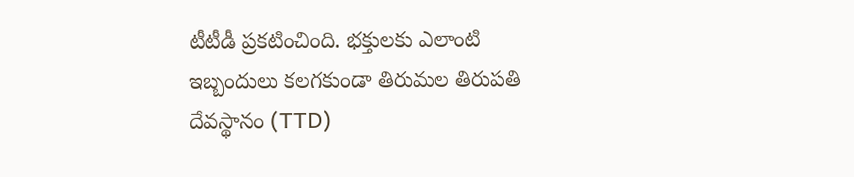టీటీడీ ప్రకటించింది. భక్తులకు ఎలాంటి ఇబ్బందులు కలగకుండా తిరుమల తిరుపతి దేవస్థానం (TTD)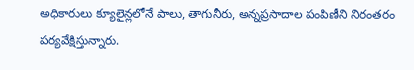అధికారులు క్యూలైన్లలోనే పాలు, తాగునీరు, అన్నప్రసాదాల పంపిణీని నిరంతరం పర్యవేక్షిస్తున్నారు.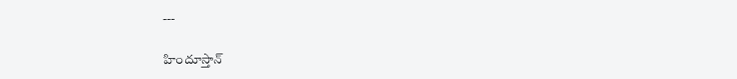---

హిందూస్తాన్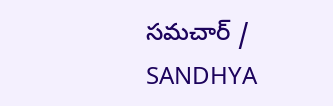సమచార్ / SANDHYA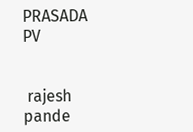PRASADA PV


 rajesh pande